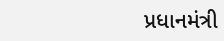પ્રધાનમંત્રી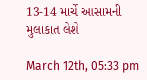13-14 માર્ચે આસામની મુલાકાત લેશે

March 12th, 05:33 pm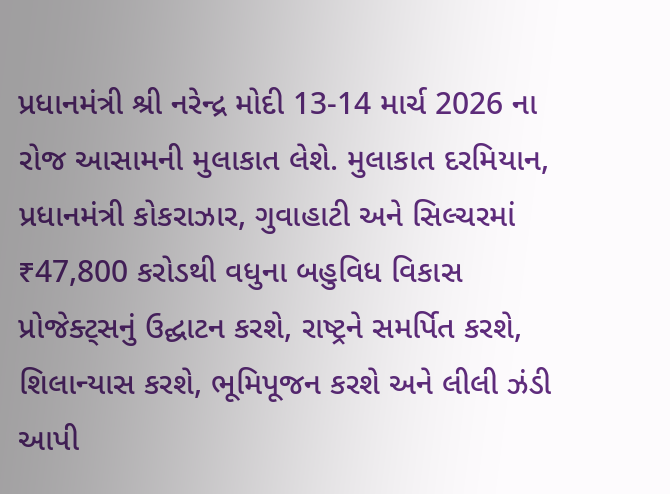પ્રધાનમંત્રી શ્રી નરેન્દ્ર મોદી 13-14 માર્ચ 2026 ના રોજ આસામની મુલાકાત લેશે. મુલાકાત દરમિયાન, પ્રધાનમંત્રી કોકરાઝાર, ગુવાહાટી અને સિલ્ચરમાં ₹47,800 કરોડથી વધુના બહુવિધ વિકાસ પ્રોજેક્ટ્સનું ઉદ્ઘાટન કરશે, રાષ્ટ્રને સમર્પિત કરશે, શિલાન્યાસ કરશે, ભૂમિપૂજન કરશે અને લીલી ઝંડી આપી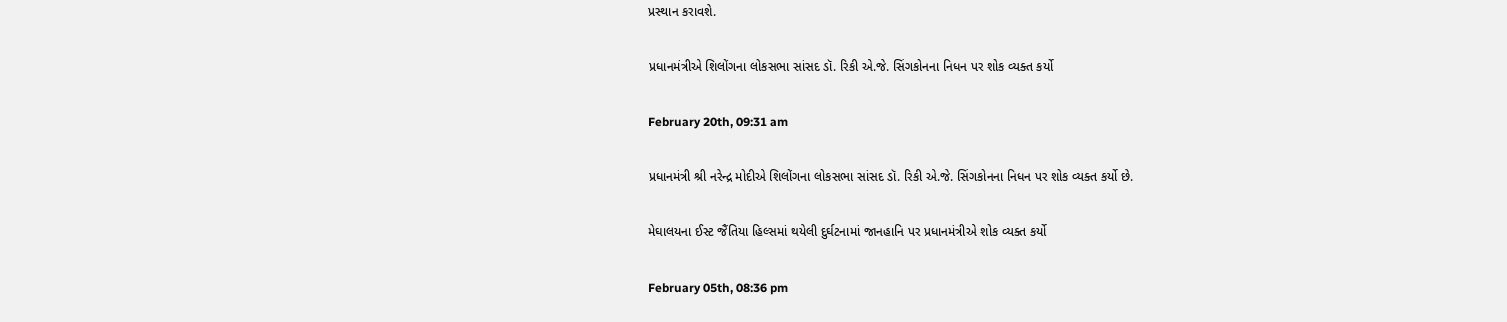પ્રસ્થાન કરાવશે.

પ્રધાનમંત્રીએ શિલોંગના લોકસભા સાંસદ ડૉ. રિકી એ.જે. સિંગકોનના નિધન પર શોક વ્યક્ત કર્યો

February 20th, 09:31 am

પ્રધાનમંત્રી શ્રી નરેન્દ્ર મોદીએ શિલોંગના લોકસભા સાંસદ ડૉ. રિકી એ.જે. સિંગકોનના નિધન પર શોક વ્યક્ત કર્યો છે.

મેઘાલયના ઈસ્ટ જૈંતિયા હિલ્સમાં થયેલી દુર્ઘટનામાં જાનહાનિ પર પ્રધાનમંત્રીએ શોક વ્યક્ત કર્યો

February 05th, 08:36 pm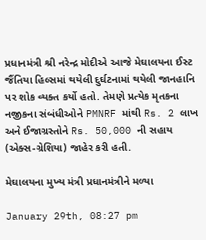પ્રધાનમંત્રી શ્રી નરેન્દ્ર મોદીએ આજે મેઘાલયના ઈસ્ટ જૈંતિયા હિલ્સમાં થયેલી દુર્ઘટનામાં થયેલી જાનહાનિ પર શોક વ્યક્ત કર્યો હતો. તેમણે પ્રત્યેક મૃતકના નજીકના સંબંધીઓને PMNRF માંથી Rs. 2 લાખ અને ઈજાગ્રસ્તોને Rs. 50,000 ની સહાય (એક્સ-ગ્રેશિયા) જાહેર કરી હતી.

મેઘાલયના મુખ્ય મંત્રી પ્રધાનમંત્રીને મળ્યા

January 29th, 08:27 pm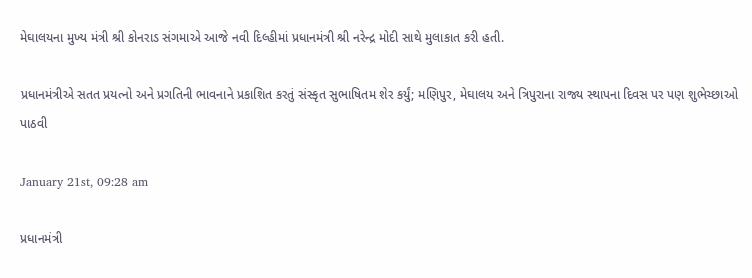મેઘાલયના મુખ્ય મંત્રી શ્રી કોનરાડ સંગમાએ આજે નવી દિલ્હીમાં પ્રધાનમંત્રી શ્રી નરેન્દ્ર મોદી સાથે મુલાકાત કરી હતી.

પ્રધાનમંત્રીએ સતત પ્રયત્નો અને પ્રગતિની ભાવનાને પ્રકાશિત કરતું સંસ્કૃત સુભાષિતમ શેર કર્યું; મણિપુર, મેઘાલય અને ત્રિપુરાના રાજ્ય સ્થાપના દિવસ પર પણ શુભેચ્છાઓ પાઠવી

January 21st, 09:28 am

પ્રધાનમંત્રી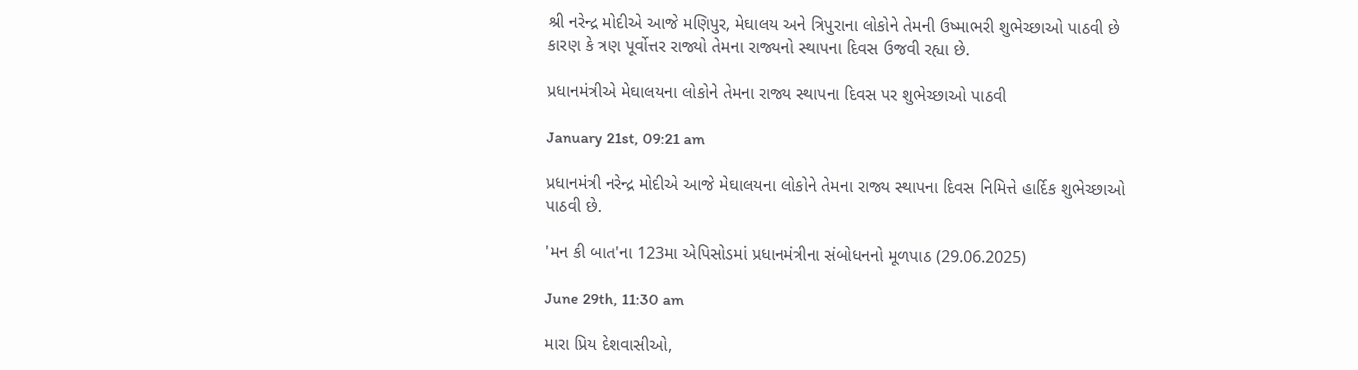શ્રી નરેન્દ્ર મોદીએ આજે મણિપુર, મેઘાલય અને ત્રિપુરાના લોકોને તેમની ઉષ્માભરી શુભેચ્છાઓ પાઠવી છે કારણ કે ત્રણ પૂર્વોત્તર રાજ્યો તેમના રાજ્યનો સ્થાપના દિવસ ઉજવી રહ્યા છે.

પ્રધાનમંત્રીએ મેઘાલયના લોકોને તેમના રાજ્ય સ્થાપના દિવસ પર શુભેચ્છાઓ પાઠવી

January 21st, 09:21 am

પ્રધાનમંત્રી નરેન્દ્ર મોદીએ આજે મેઘાલયના લોકોને તેમના રાજ્ય સ્થાપના દિવસ નિમિત્તે હાર્દિક શુભેચ્છાઓ પાઠવી છે.

'મન કી બાત'ના 123મા એપિસોડમાં પ્રધાનમંત્રીના સંબોધનનો મૂળપાઠ (29.06.2025)

June 29th, 11:30 am

મારા પ્રિય દેશવાસીઓ,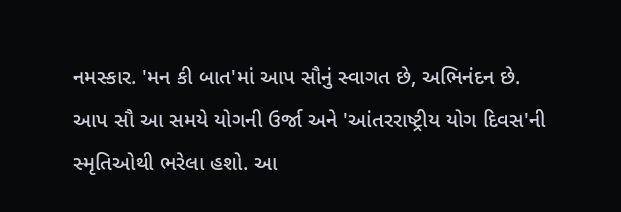નમસ્કાર. 'મન કી બાત'માં આપ સૌનું સ્વાગત છે, અભિનંદન છે. આપ સૌ આ સમયે યોગની ઉર્જા અને 'આંતરરાષ્ટ્રીય યોગ દિવસ'ની સ્મૃતિઓથી ભરેલા હશો. આ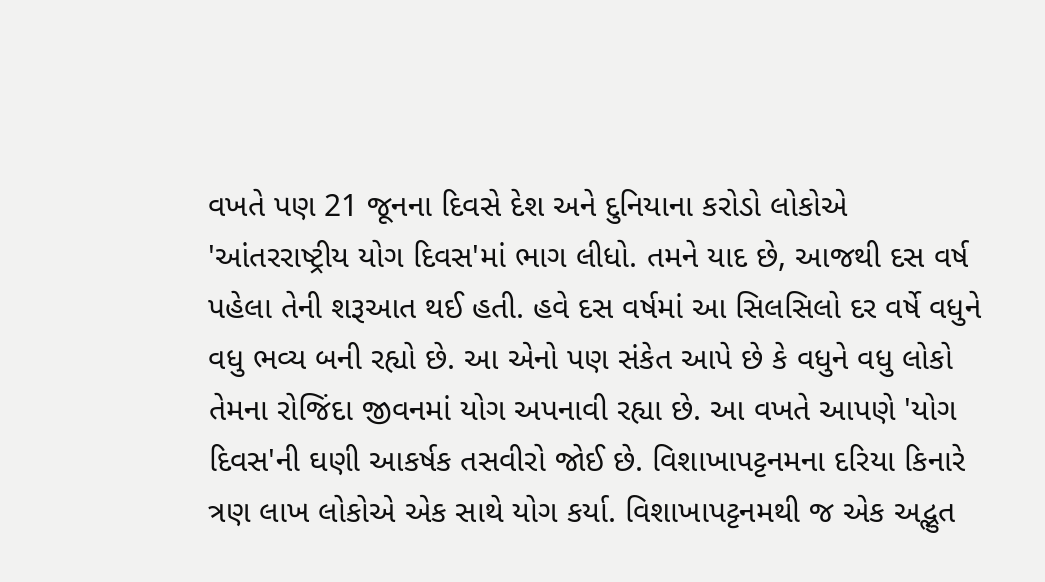વખતે પણ 21 જૂનના દિવસે દેશ અને દુનિયાના કરોડો લોકોએ 'આંતરરાષ્ટ્રીય યોગ દિવસ'માં ભાગ લીધો. તમને યાદ છે, આજથી દસ વર્ષ પહેલા તેની શરૂઆત થઈ હતી. હવે દસ વર્ષમાં આ સિલસિલો દર વર્ષે વધુને વધુ ભવ્ય બની રહ્યો છે. આ એનો પણ સંકેત આપે છે કે વધુને વધુ લોકો તેમના રોજિંદા જીવનમાં યોગ અપનાવી રહ્યા છે. આ વખતે આપણે 'યોગ દિવસ'ની ઘણી આકર્ષક તસવીરો જોઈ છે. વિશાખાપટ્ટનમના દરિયા કિનારે ત્રણ લાખ લોકોએ એક સાથે યોગ કર્યા. વિશાખાપટ્ટનમથી જ એક અદ્ભુત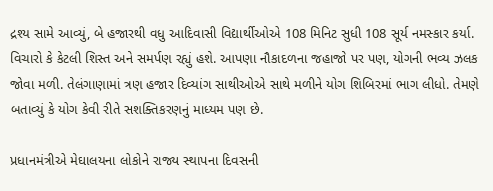દ્રશ્ય સામે આવ્યું, બે હજારથી વધુ આદિવાસી વિદ્યાર્થીઓએ 108 મિનિટ સુધી 108 સૂર્ય નમસ્કાર કર્યા. વિચારો કે કેટલી શિસ્ત અને સમર્પણ રહ્યું હશે. આપણા નૌકાદળના જહાજો પર પણ, યોગની ભવ્ય ઝલક જોવા મળી. તેલંગાણામાં ત્રણ હજાર દિવ્યાંગ સાથીઓએ સાથે મળીને યોગ શિબિરમાં ભાગ લીધો. તેમણે બતાવ્યું કે યોગ કેવી રીતે સશક્તિકરણનું માધ્યમ પણ છે.

પ્રધાનમંત્રીએ મેઘાલયના લોકોને રાજ્ય સ્થાપના દિવસની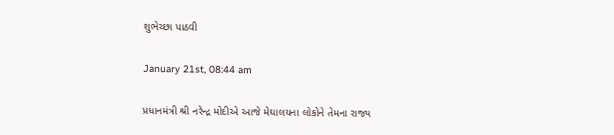શુભેચ્છા પાઠવી

January 21st, 08:44 am

પ્રધાનમંત્રી શ્રી નરેન્દ્ર મોદીએ આજે મેઘાલયના લોકોને તેમના રાજ્ય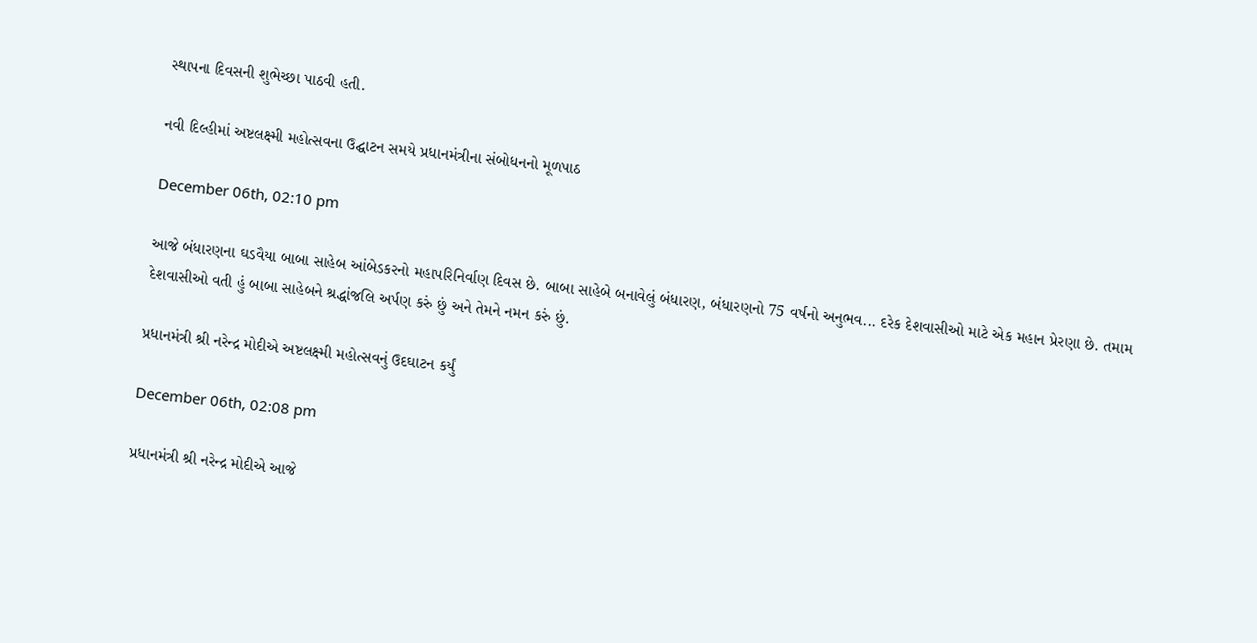સ્થાપના દિવસની શુભેચ્છા પાઠવી હતી.

નવી દિલ્હીમાં અષ્ટલક્ષ્મી મહોત્સવના ઉદ્ઘાટન સમયે પ્રધાનમંત્રીના સંબોધનનો મૂળપાઠ

December 06th, 02:10 pm

આજે બંધારણના ઘડવૈયા બાબા સાહેબ આંબેડકરનો મહાપરિનિર્વાણ દિવસ છે. બાબા સાહેબે બનાવેલું બંધારણ, બંધારણનો 75 વર્ષનો અનુભવ... દરેક દેશવાસીઓ માટે એક મહાન પ્રેરણા છે. તમામ દેશવાસીઓ વતી હું બાબા સાહેબને શ્રદ્ધાંજલિ અર્પણ કરું છું અને તેમને નમન કરું છું.

પ્રધાનમંત્રી શ્રી નરેન્દ્ર મોદીએ અષ્ટલક્ષ્મી મહોત્સવનું ઉદઘાટન કર્યું

December 06th, 02:08 pm

પ્રધાનમંત્રી શ્રી નરેન્દ્ર મોદીએ આજે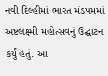નવી દિલ્હીમાં ભારત મંડપમમાં અષ્ટલક્ષ્મી મહોત્સવનું ઉદ્ઘાટન કર્યું હતું. આ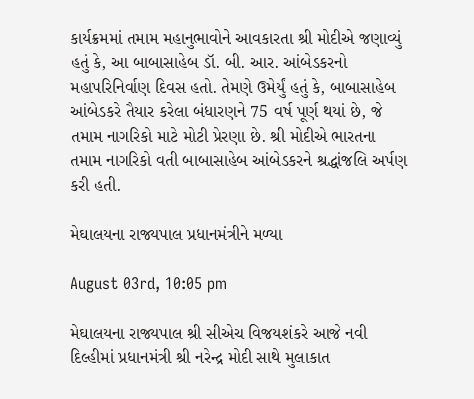કાર્યક્રમમાં તમામ મહાનુભાવોને આવકારતા શ્રી મોદીએ જણાવ્યું હતું કે, આ બાબાસાહેબ ડૉ. બી. આર. આંબેડકરનો મહાપરિનિર્વાણ દિવસ હતો. તેમણે ઉમેર્યું હતું કે, બાબાસાહેબ આંબેડકરે તૈયાર કરેલા બંધારણને 75 વર્ષ પૂર્ણ થયાં છે, જે તમામ નાગરિકો માટે મોટી પ્રેરણા છે. શ્રી મોદીએ ભારતના તમામ નાગરિકો વતી બાબાસાહેબ આંબેડકરને શ્રદ્ધાંજલિ અર્પણ કરી હતી.

મેઘાલયના રાજ્યપાલ પ્રધાનમંત્રીને મળ્યા

August 03rd, 10:05 pm

મેઘાલયના રાજ્યપાલ શ્રી સીએચ વિજયશંકરે આજે નવી દિલ્હીમાં પ્રધાનમંત્રી શ્રી નરેન્દ્ર મોદી સાથે મુલાકાત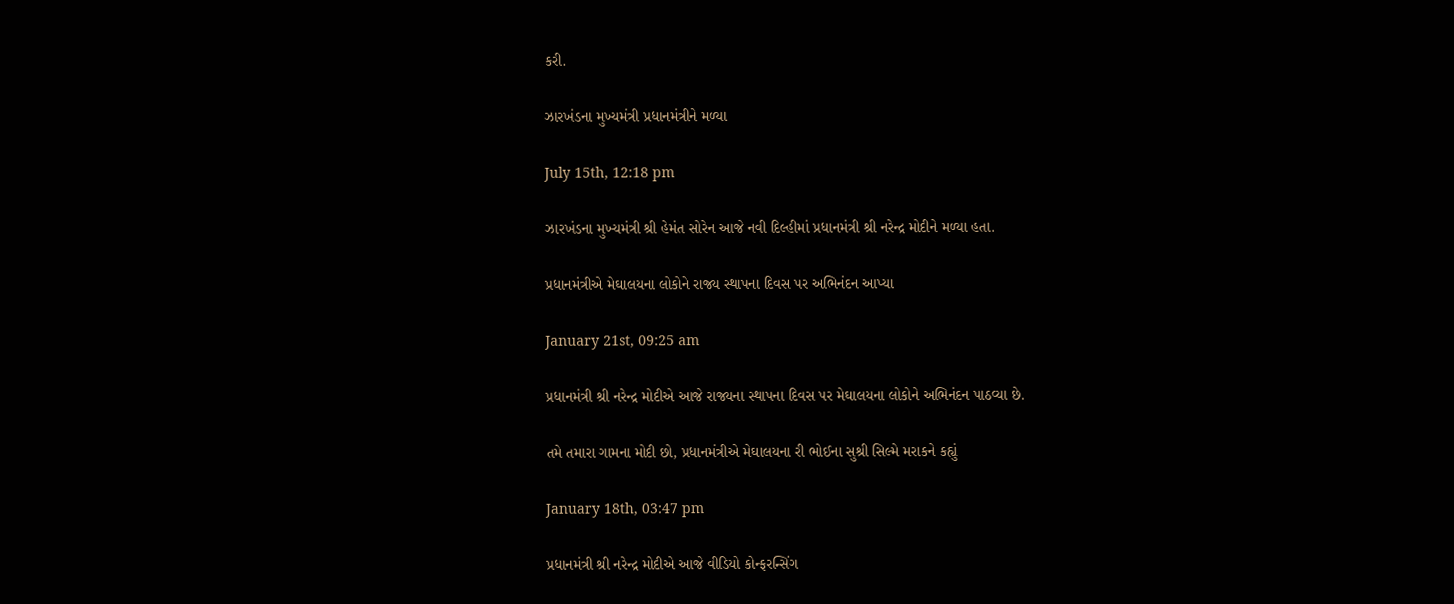કરી.

ઝારખંડના મુખ્યમંત્રી પ્રધાનમંત્રીને મળ્યા

July 15th, 12:18 pm

ઝારખંડના મુખ્યમંત્રી શ્રી હેમંત સોરેન આજે નવી દિલ્હીમાં પ્રધાનમંત્રી શ્રી નરેન્દ્ર મોદીને મળ્યા હતા.

પ્રધાનમંત્રીએ મેઘાલયના લોકોને રાજ્ય સ્થાપના દિવસ પર અભિનંદન આપ્યા

January 21st, 09:25 am

પ્રધાનમંત્રી શ્રી નરેન્દ્ર મોદીએ આજે રાજ્યના સ્થાપના દિવસ પર મેઘાલયના લોકોને અભિનંદન પાઠવ્યા છે.

તમે તમારા ગામના મોદી છો, પ્રધાનમંત્રીએ મેઘાલયના રી ભોઈના સુશ્રી સિલ્મે મરાકને કહ્યું

January 18th, 03:47 pm

પ્રધાનમંત્રી શ્રી નરેન્દ્ર મોદીએ આજે વીડિયો કોન્ફરન્સિંગ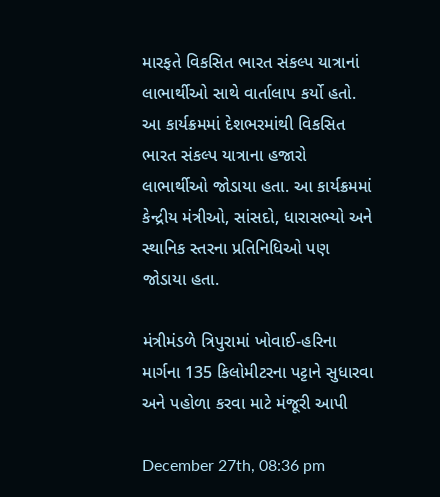મારફતે વિકસિત ભારત સંકલ્પ યાત્રાનાં લાભાર્થીઓ સાથે વાર્તાલાપ કર્યો હતો. આ કાર્યક્રમમાં દેશભરમાંથી વિકસિત ભારત સંકલ્પ યાત્રાના હજારો લાભાર્થીઓ જોડાયા હતા. આ કાર્યક્રમમાં કેન્દ્રીય મંત્રીઓ, સાંસદો, ધારાસભ્યો અને સ્થાનિક સ્તરના પ્રતિનિધિઓ પણ જોડાયા હતા.

મંત્રીમંડળે ત્રિપુરામાં ખોવાઈ-હરિના માર્ગના 135 કિલોમીટરના પટ્ટાને સુધારવા અને પહોળા કરવા માટે મંજૂરી આપી

December 27th, 08:36 pm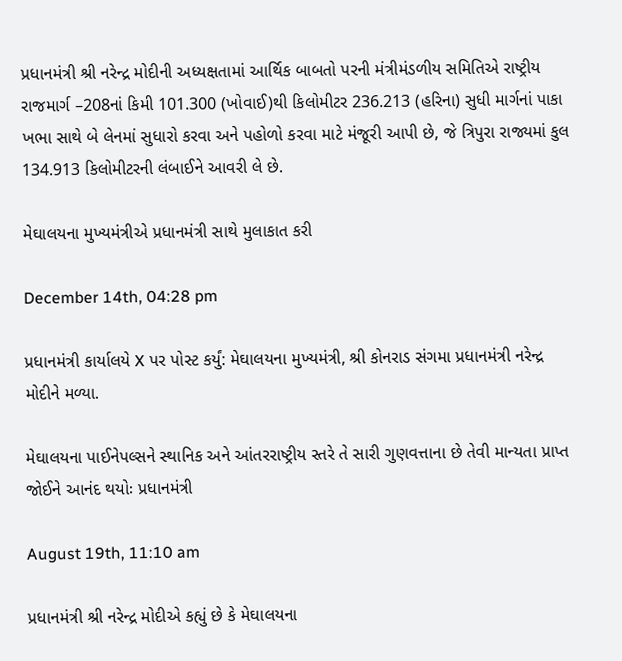પ્રધાનમંત્રી શ્રી નરેન્દ્ર મોદીની અધ્યક્ષતામાં આર્થિક બાબતો પરની મંત્રીમંડળીય સમિતિએ રાષ્ટ્રીય રાજમાર્ગ –208નાં કિમી 101.300 (ખોવાઈ)થી કિલોમીટર 236.213 (હરિના) સુધી માર્ગનાં પાકા ખભા સાથે બે લેનમાં સુધારો કરવા અને પહોળો કરવા માટે મંજૂરી આપી છે, જે ત્રિપુરા રાજ્યમાં કુલ 134.913 કિલોમીટરની લંબાઈને આવરી લે છે.

મેઘાલયના મુખ્યમંત્રીએ પ્રધાનમંત્રી સાથે મુલાકાત કરી

December 14th, 04:28 pm

પ્રધાનમંત્રી કાર્યાલયે X પર પોસ્ટ કર્યું: મેઘાલયના મુખ્યમંત્રી, શ્રી કોનરાડ સંગમા પ્રધાનમંત્રી નરેન્દ્ર મોદીને મળ્યા.

મેઘાલયના પાઈનેપલ્સને સ્થાનિક અને આંતરરાષ્ટ્રીય સ્તરે તે સારી ગુણવત્તાના છે તેવી માન્યતા પ્રાપ્ત જોઈને આનંદ થયોઃ પ્રધાનમંત્રી

August 19th, 11:10 am

પ્રધાનમંત્રી શ્રી નરેન્દ્ર મોદીએ કહ્યું છે કે મેઘાલયના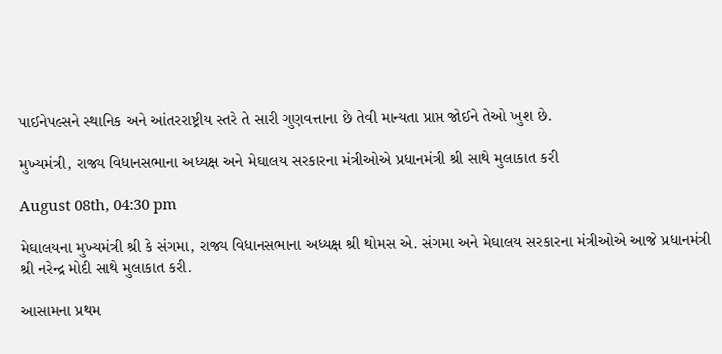પાઈનેપલ્સને સ્થાનિક અને આંતરરાષ્ટ્રીય સ્તરે તે સારી ગુણવત્તાના છે તેવી માન્યતા પ્રાપ્ત જોઈને તેઓ ખુશ છે.

મુખ્યમંત્રી, રાજ્ય વિધાનસભાના અધ્યક્ષ અને મેઘાલય સરકારના મંત્રીઓએ પ્રધાનમંત્રી શ્રી સાથે મુલાકાત કરી

August 08th, 04:30 pm

મેઘાલયના મુખ્યમંત્રી શ્રી કે સંગમા, રાજ્ય વિધાનસભાના અધ્યક્ષ શ્રી થોમસ એ. સંગમા અને મેઘાલય સરકારના મંત્રીઓએ આજે પ્રધાનમંત્રી શ્રી નરેન્દ્ર મોદી સાથે મુલાકાત કરી.

આસામના પ્રથમ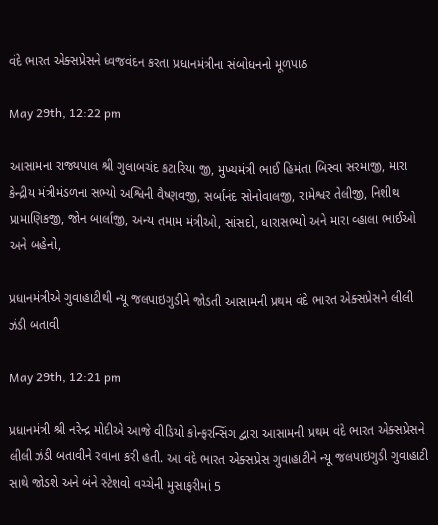વંદે ભારત એક્સપ્રેસને ધ્વજવંદન કરતા પ્રધાનમંત્રીના સંબોધનનો મૂળપાઠ

May 29th, 12:22 pm

આસામના રાજ્યપાલ શ્રી ગુલાબચંદ કટારિયા જી, મુખ્યમંત્રી ભાઈ હિમંતા બિસ્વા સરમાજી, મારા કેન્દ્રીય મંત્રીમંડળના સભ્યો અશ્વિની વૈષ્ણવજી, સર્બાનંદ સોનોવાલજી, રામેશ્વર તેલીજી, નિશીથ પ્રામાણિકજી, જોન બાર્લાજી, અન્ય તમામ મંત્રીઓ, સાંસદો, ધારાસભ્યો અને મારા વ્હાલા ભાઈઓ અને બહેનો,

પ્રધાનમંત્રીએ ગુવાહાટીથી ન્યૂ જલપાઇગુડીને જોડતી આસામની પ્રથમ વંદે ભારત એક્સપ્રેસને લીલી ઝંડી બતાવી

May 29th, 12:21 pm

પ્રધાનમંત્રી શ્રી નરેન્દ્ર મોદીએ આજે વીડિયો કોન્ફરન્સિંગ દ્વારા આસામની પ્રથમ વંદે ભારત એક્સપ્રેસને લીલી ઝંડી બતાવીને રવાના કરી હતી. આ વંદે ભારત એક્સપ્રેસ ગુવાહાટીને ન્યૂ જલપાઇગુડી ગુવાહાટી સાથે જોડશે અને બંને સ્ટેશવો વચ્ચેની મુસાફરીમાં 5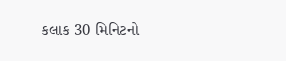કલાક 30 મિનિટનો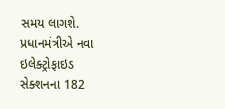સમય લાગશે. પ્રધાનમંત્રીએ નવા ઇલેક્ટ્રોફાઇડ સેક્શનના 182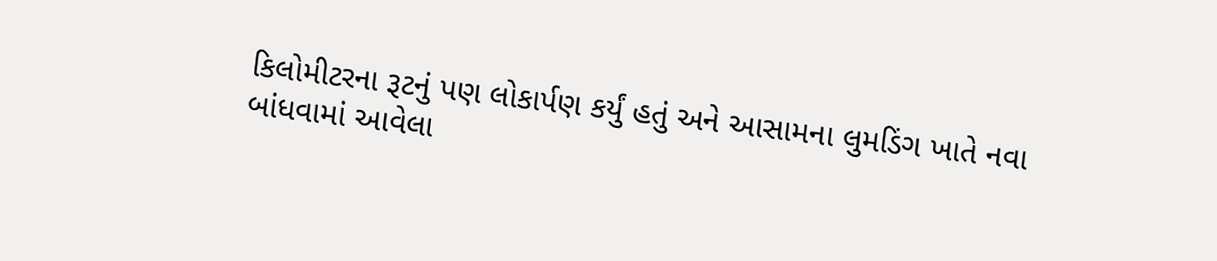કિલોમીટરના રૂટનું પણ લોકાર્પણ કર્યું હતું અને આસામના લુમડિંગ ખાતે નવા બાંધવામાં આવેલા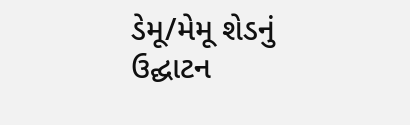ડેમૂ/મેમૂ શેડનું ઉદ્ઘાટન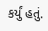કર્યું હતું.